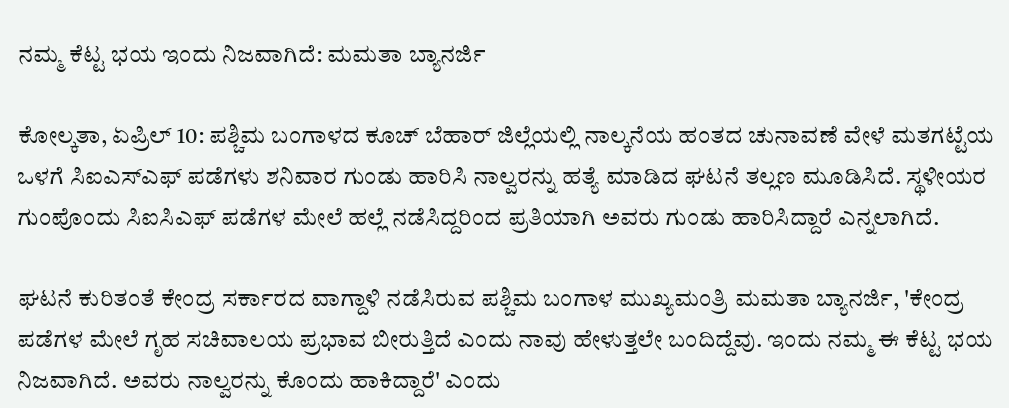ನಮ್ಮ ಕೆಟ್ಟ ಭಯ ಇಂದು ನಿಜವಾಗಿದೆ: ಮಮತಾ ಬ್ಯಾನರ್ಜಿ

ಕೋಲ್ಕತಾ, ಏಪ್ರಿಲ್ 10: ಪಶ್ಚಿಮ ಬಂಗಾಳದ ಕೂಚ್ ಬೆಹಾರ್ ಜಿಲ್ಲೆಯಲ್ಲಿ ನಾಲ್ಕನೆಯ ಹಂತದ ಚುನಾವಣೆ ವೇಳೆ ಮತಗಟ್ಟೆಯ ಒಳಗೆ ಸಿಐಎಸ್ಎಫ್ ಪಡೆಗಳು ಶನಿವಾರ ಗುಂಡು ಹಾರಿಸಿ ನಾಲ್ವರನ್ನು ಹತ್ಯೆ ಮಾಡಿದ ಘಟನೆ ತಲ್ಲಣ ಮೂಡಿಸಿದೆ. ಸ್ಥಳೀಯರ ಗುಂಪೊಂದು ಸಿಐಸಿಎಫ್ ಪಡೆಗಳ ಮೇಲೆ ಹಲ್ಲೆ ನಡೆಸಿದ್ದರಿಂದ ಪ್ರತಿಯಾಗಿ ಅವರು ಗುಂಡು ಹಾರಿಸಿದ್ದಾರೆ ಎನ್ನಲಾಗಿದೆ.

ಘಟನೆ ಕುರಿತಂತೆ ಕೇಂದ್ರ ಸರ್ಕಾರದ ವಾಗ್ದಾಳಿ ನಡೆಸಿರುವ ಪಶ್ಚಿಮ ಬಂಗಾಳ ಮುಖ್ಯಮಂತ್ರಿ ಮಮತಾ ಬ್ಯಾನರ್ಜಿ, 'ಕೇಂದ್ರ ಪಡೆಗಳ ಮೇಲೆ ಗೃಹ ಸಚಿವಾಲಯ ಪ್ರಭಾವ ಬೀರುತ್ತಿದೆ ಎಂದು ನಾವು ಹೇಳುತ್ತಲೇ ಬಂದಿದ್ದೆವು. ಇಂದು ನಮ್ಮ ಈ ಕೆಟ್ಟ ಭಯ ನಿಜವಾಗಿದೆ. ಅವರು ನಾಲ್ವರನ್ನು ಕೊಂದು ಹಾಕಿದ್ದಾರೆ' ಎಂದು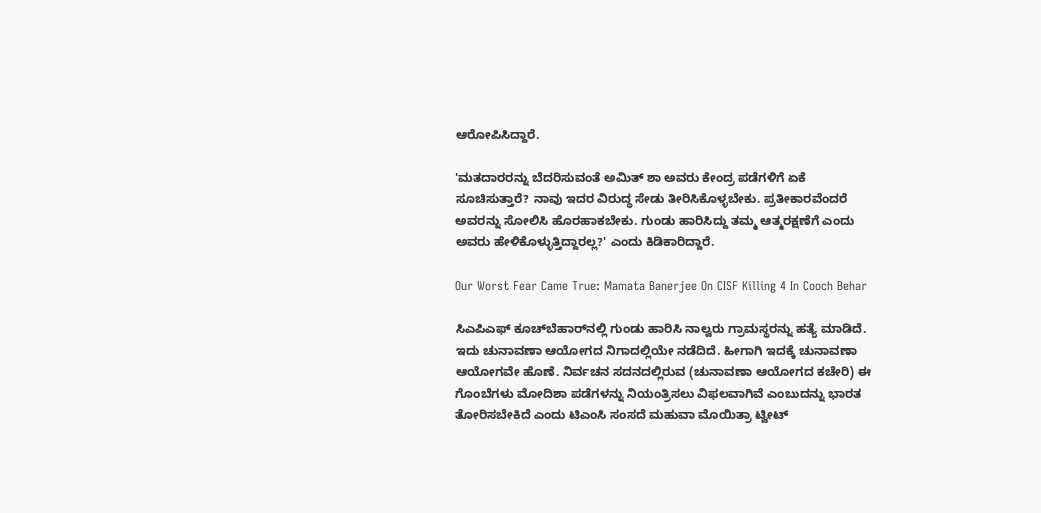ಆರೋಪಿಸಿದ್ದಾರೆ.

'ಮತದಾರರನ್ನು ಬೆದರಿಸುವಂತೆ ಅಮಿತ್ ಶಾ ಅವರು ಕೇಂದ್ರ ಪಡೆಗಳಿಗೆ ಏಕೆ ಸೂಚಿಸುತ್ತಾರೆ? ನಾವು ಇದರ ವಿರುದ್ಧ ಸೇಡು ತೀರಿಸಿಕೊಳ್ಳಬೇಕು. ಪ್ರತೀಕಾರವೆಂದರೆ ಅವರನ್ನು ಸೋಲಿಸಿ ಹೊರಹಾಕಬೇಕು. ಗುಂಡು ಹಾರಿಸಿದ್ದು ತಮ್ಮ ಆತ್ಮರಕ್ಷಣೆಗೆ ಎಂದು ಅವರು ಹೇಳಿಕೊಳ್ಳುತ್ತಿದ್ದಾರಲ್ಲ?' ಎಂದು ಕಿಡಿಕಾರಿದ್ದಾರೆ.

Our Worst Fear Came True: Mamata Banerjee On CISF Killing 4 In Cooch Behar

ಸಿಎಪಿಎಫ್ ಕೂಚ್‌ಬೆಹಾರ್‌ನಲ್ಲಿ ಗುಂಡು ಹಾರಿಸಿ ನಾಲ್ವರು ಗ್ರಾಮಸ್ಥರನ್ನು ಹತ್ಯೆ ಮಾಡಿದೆ. ಇದು ಚುನಾವಣಾ ಆಯೋಗದ ನಿಗಾದಲ್ಲಿಯೇ ನಡೆದಿದೆ. ಹೀಗಾಗಿ ಇದಕ್ಕೆ ಚುನಾವಣಾ ಆಯೋಗವೇ ಹೊಣೆ. ನಿರ್ವಚನ ಸದನದಲ್ಲಿರುವ (ಚುನಾವಣಾ ಆಯೋಗದ ಕಚೇರಿ) ಈ ಗೊಂಬೆಗಳು ಮೋದಿಶಾ ಪಡೆಗಳನ್ನು ನಿಯಂತ್ರಿಸಲು ವಿಫಲವಾಗಿವೆ ಎಂಬುದನ್ನು ಭಾರತ ತೋರಿಸಬೇಕಿದೆ ಎಂದು ಟಿಎಂಸಿ ಸಂಸದೆ ಮಹುವಾ ಮೊಯಿತ್ರಾ ಟ್ವೀಟ್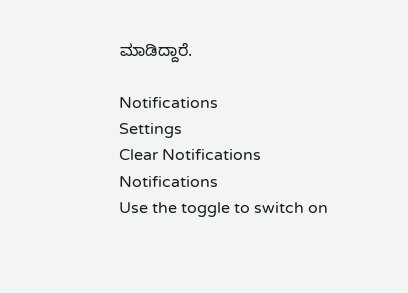ಮಾಡಿದ್ದಾರೆ.

Notifications
Settings
Clear Notifications
Notifications
Use the toggle to switch on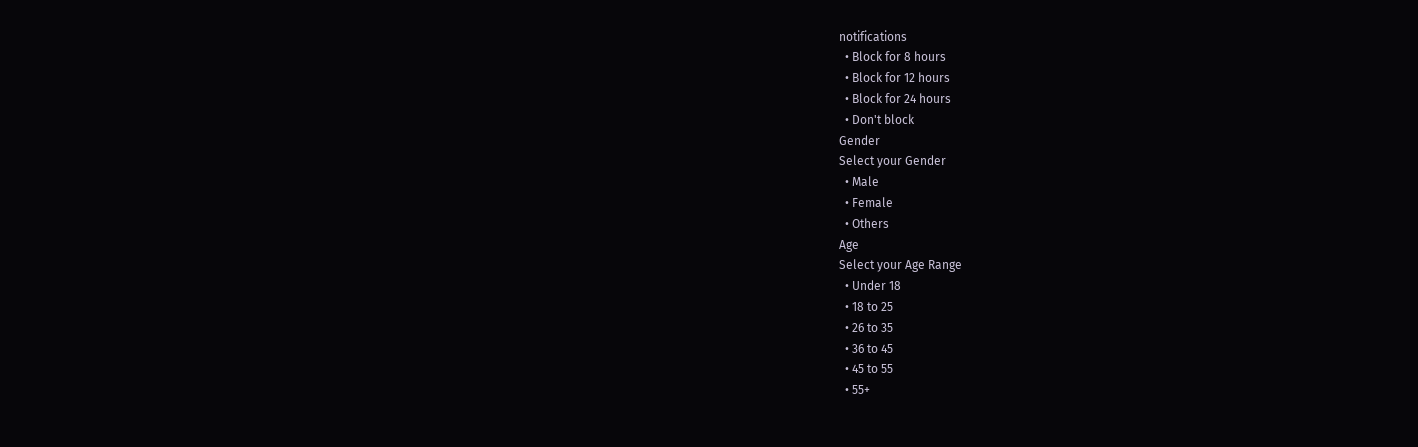notifications
  • Block for 8 hours
  • Block for 12 hours
  • Block for 24 hours
  • Don't block
Gender
Select your Gender
  • Male
  • Female
  • Others
Age
Select your Age Range
  • Under 18
  • 18 to 25
  • 26 to 35
  • 36 to 45
  • 45 to 55
  • 55+